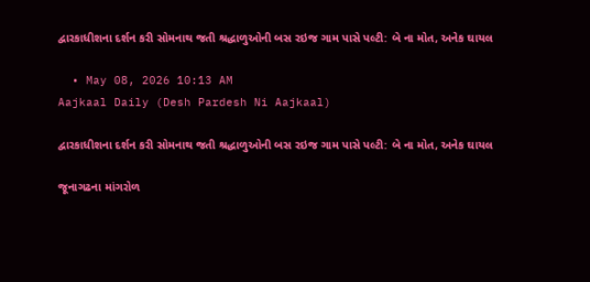દ્વારકાધીશના દર્શન કરી સોમનાથ જતી શ્રદ્ધાળુઓની બસ રઇજ ગામ પાસે પલ્ટી: બે ના મોત, અનેક ઘાયલ

  • May 08, 2026 10:13 AM
Aajkaal Daily (Desh Pardesh Ni Aajkaal)

દ્વારકાધીશના દર્શન કરી સોમનાથ જતી શ્રદ્ધાળુઓની બસ રઇજ ગામ પાસે પલ્ટી: બે ના મોત, અનેક ઘાયલ

જૂનાગઢના માંગરોળ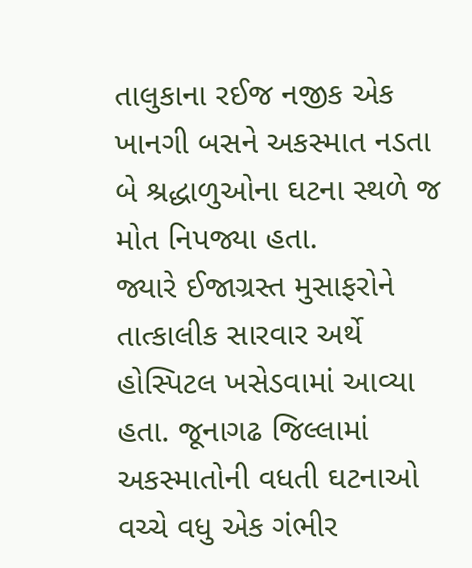તાલુકાના રઈજ નજીક એક ખાનગી બસને અકસ્માત નડતા બે શ્રદ્ધાળુઓના ઘટના સ્થળે જ મોત નિપજ્યા હતા.
જ્યારે ઈજાગ્રસ્ત મુસાફરોને તાત્કાલીક સારવાર અર્થે હોસ્પિટલ ખસેડવામાં આવ્યા હતા. જૂનાગઢ જિલ્લામાં અકસ્માતોની વધતી ઘટનાઓ વચ્ચે વધુ એક ગંભીર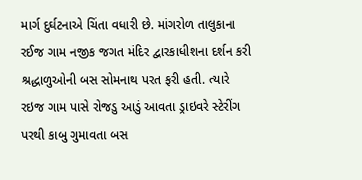માર્ગ દુર્ઘટનાએ ચિંતા વધારી છે. માંગરોળ તાલુકાના રઈજ ગામ નજીક જગત મંદિર દ્વારકાધીશના દર્શન કરી શ્રદ્ધાળુઓની બસ સોમનાથ પરત ફરી હતી. ત્યારે રઇજ ગામ પાસે રોજડુ આડું આવતા ડ્રાઇવરે સ્ટેરીંગ પરથી કાબુ ગુમાવતા બસ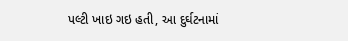પલ્ટી ખાઇ ગઇ હતી, આ દુર્ઘટનામાં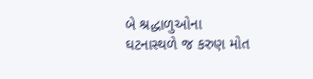બે શ્રદ્ધાળુઓના ઘટનાસ્થળે જ કરુણ મોત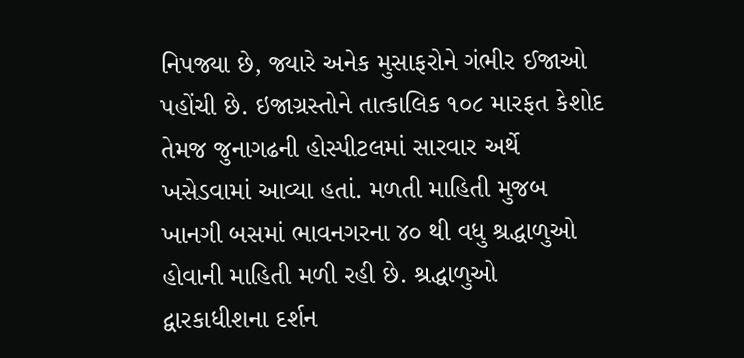નિપજ્યા છે, જ્યારે અનેક મુસાફરોને ગંભીર ઈજાઓ પહોંચી છે. ઇજાગ્રસ્તોને તાત્કાલિક ૧૦૮ મારફત કેશોદ તેમજ જુનાગઢની હોસ્પીટલમાં સારવાર અર્થે ખસેડવામાં આવ્યા હતાં. મળતી માહિતી મુજબ ખાનગી બસમાં ભાવનગરના ૪૦ થી વધુ શ્રદ્ધાળુઓ હોવાની માહિતી મળી રહી છે. શ્રદ્ધાળુઓ દ્વારકાધીશના દર્શન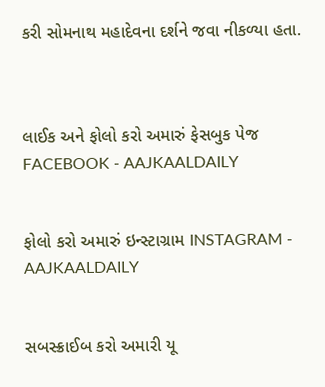કરી સોમનાથ મહાદેવના દર્શને જવા નીકળ્યા હતા.



લાઈક અને ફોલો કરો અમારું ફેસબુક પેજ FACEBOOK - AAJKAALDAILY


ફોલો કરો અમારું ઇન્સ્ટાગ્રામ INSTAGRAM - AAJKAALDAILY


સબસ્ક્રાઈબ કરો અમારી યૂ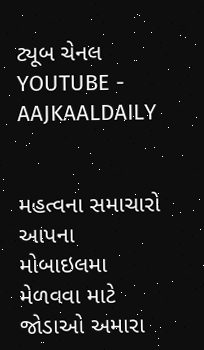ટ્યૂબ ચેનલ YOUTUBE - AAJKAALDAILY


મહત્વના સમાચારો આપના મોબાઇલમા મેળવવા માટે જોડાઓ અમારા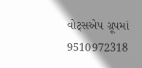વોટ્સએપ ગ્રૂપમાં  9510972318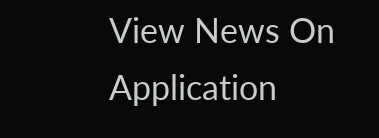View News On Application